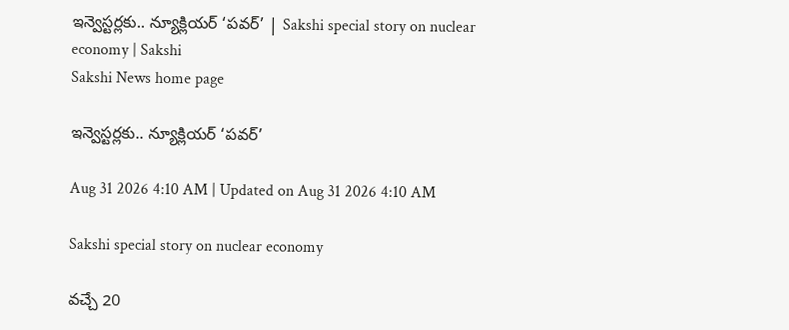ఇన్వెస్టర్లకు.. న్యూక్లియర్‌ ‘పవర్‌’ | Sakshi special story on nuclear economy | Sakshi
Sakshi News home page

ఇన్వెస్టర్లకు.. న్యూక్లియర్‌ ‘పవర్‌’

Aug 31 2026 4:10 AM | Updated on Aug 31 2026 4:10 AM

Sakshi special story on nuclear economy

వచ్చే 20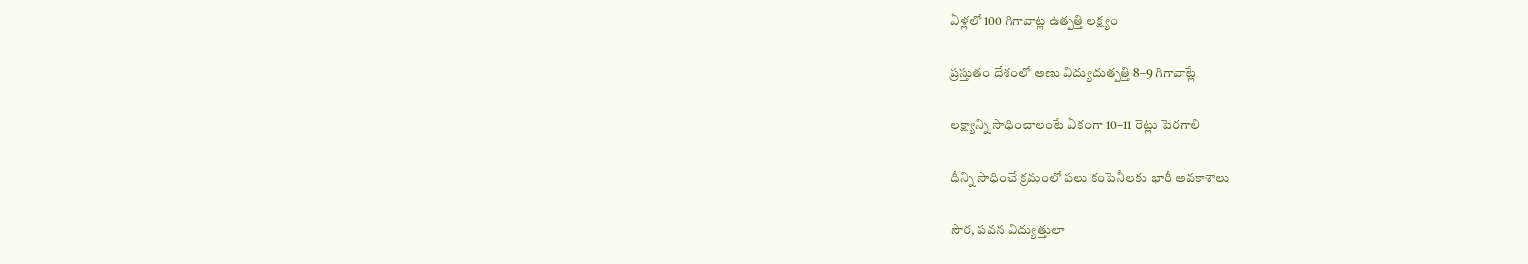ఏళ్లలో 100 గిగావాట్ల ఉత్పత్తి లక్ష్యం

ప్రస్తుతం దేశంలో అణు విద్యుదుత్పత్తి 8–9 గిగావాట్లే

లక్ష్యాన్ని సాధించాలంటే ఏకంగా 10–11 రెట్లు పెరగాలి

దీన్ని సాధించే క్రమంలో పలు కంపెనీలకు భారీ అవకాశాలు

సౌర, పవన విద్యుత్తులా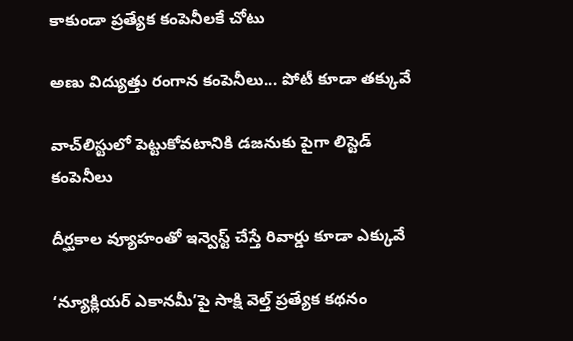కాకుండా ప్రత్యేక కంపెనీలకే చోటు

అణు విద్యుత్తు రంగాన కంపెనీలు... పోటీ కూడా తక్కువే

వాచ్‌లిస్టులో పెట్టుకోవటానికి డజనుకు పైగా లిస్టెడ్‌ కంపెనీలు

దీర్ఘకాల వ్యూహంతో ఇన్వెస్ట్‌ చేస్తే రివార్డు కూడా ఎక్కువే

‘న్యూక్లియర్‌ ఎకానమీ’పై సాక్షి వెల్త్‌ ప్రత్యేక కథనం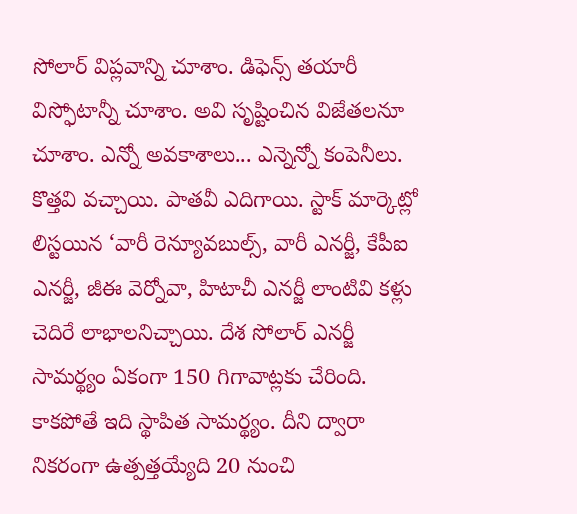సోలార్‌ విప్లవాన్ని చూశాం. డిఫెన్స్‌ తయారీ విస్ఫోటాన్నీ చూశాం. అవి సృష్టించిన విజేతలనూ చూశాం. ఎన్నో అవకాశాలు... ఎన్నెన్నో కంపెనీలు. కొత్తవి వచ్చాయి. పాతవీ ఎదిగాయి. స్టాక్‌ మార్కెట్లో లిస్టయిన ‘వారీ రెన్యూవబుల్స్, వారీ ఎనర్జీ, కేపీఐ ఎనర్జీ, జీఈ వెర్నోవా, హిటాచీ ఎనర్జీ లాంటివి కళ్లు చెదిరే లాభాలనిచ్చాయి. దేశ సోలార్‌ ఎనర్జీ సామర్థ్యం ఏకంగా 150 గిగావాట్లకు చేరింది. కాకపోతే ఇది స్థాపిత సామర్థ్యం. దీని ద్వారా నికరంగా ఉత్పత్తయ్యేది 20 నుంచి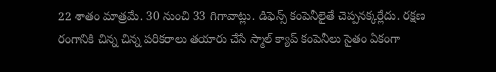22 శాతం మాత్రమే. 30 నుంచి 33 గిగావాట్లు. డిఫెన్స్‌ కంపెనీలైతే చెప్పనక్కర్లేదు. రక్షణ రంగానికి చిన్న చిన్న పరికరాలు తయారు చేసే స్మాల్‌ క్యాప్‌ కంపెనీలు సైతం ఏకంగా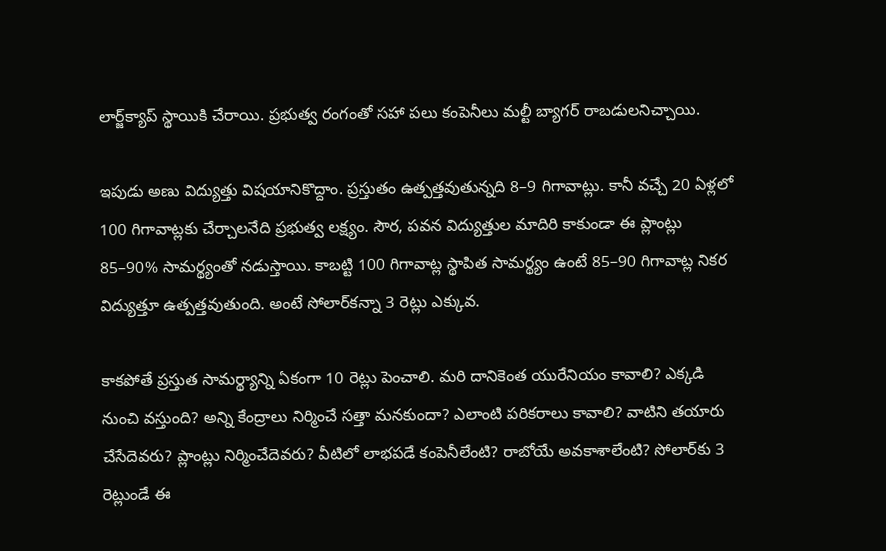లార్జ్‌క్యాప్‌ స్థాయికి చేరాయి. ప్రభుత్వ రంగంతో సహా పలు కంపెనీలు మల్టీ బ్యాగర్‌ రాబడులనిచ్చాయి.

ఇపుడు అణు విద్యుత్తు విషయానికొద్దాం. ప్రస్తుతం ఉత్పత్తవుతున్నది 8–9 గిగావాట్లు. కానీ వచ్చే 20 ఏళ్లలో 100 గిగావాట్లకు చేర్చాలనేది ప్రభుత్వ లక్ష్యం. సౌర, పవన విద్యుత్తుల మాదిరి కాకుండా ఈ ప్లాంట్లు 85–90% సామర్థ్యంతో నడుస్తాయి. కాబట్టి 100 గిగావాట్ల స్థాపిత సామర్థ్యం ఉంటే 85–90 గిగావాట్ల నికర విద్యుత్తూ ఉత్పత్తవుతుంది. అంటే సోలార్‌కన్నా 3 రెట్లు ఎక్కువ.

కాకపోతే ప్రస్తుత సామర్థ్యాన్ని ఏకంగా 10 రెట్లు పెంచాలి. మరి దానికెంత యురేనియం కావాలి? ఎక్కడి నుంచి వస్తుంది? అన్ని కేంద్రాలు నిర్మించే సత్తా మనకుందా? ఎలాంటి పరికరాలు కావాలి? వాటిని తయారు చేసేదెవరు? ప్లాంట్లు నిర్మించేదెవరు? వీటిలో లాభపడే కంపెనీలేంటి? రాబోయే అవకాశాలేంటి? సోలార్‌కు 3 రెట్లుండే ఈ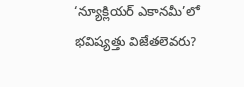‘న్యూక్లియర్‌ ఎకానమీ’లో భవిష్యత్తు విజేతలెవరు?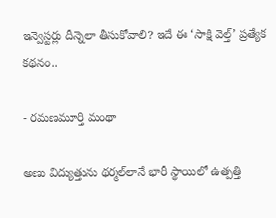ఇన్వెస్టర్లు దీన్నెలా తీసుకోవాలి? ఇదే ఈ ‘సాక్షి వెల్త్‌’ ప్రత్యేక కథనం..

- రమణమూర్తి మంథా

అణు విద్యుత్తును థర్మల్‌లానే భారీ స్థాయిలో ఉత్పత్తి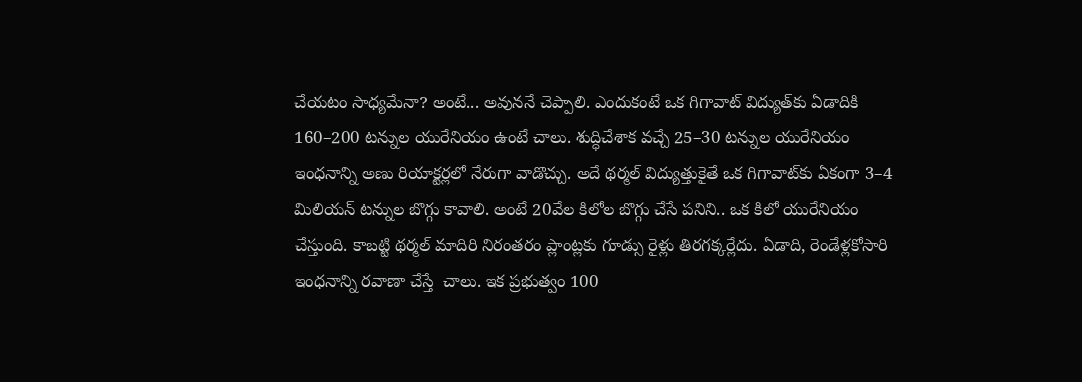చేయటం సాధ్యమేనా? అంటే... అవుననే చెప్పాలి. ఎందుకంటే ఒక గిగావాట్‌ విద్యుత్‌కు ఏడాదికి 160–200 టన్నుల యురేనియం ఉంటే చాలు. శుద్ధిచేశాక వచ్చే 25–30 టన్నుల యురేనియం ఇంధనాన్ని అణు రియాక్టర్లలో నేరుగా వాడొచ్చు. అదే థర్మల్‌ విద్యుత్తుకైతే ఒక గిగావాట్‌కు ఏకంగా 3–4 మిలియన్‌ టన్నుల బొగ్గు కావాలి. అంటే 20వేల కిలోల బొగ్గు చేసే పనిని.. ఒక కిలో యురేనియం చేస్తుంది. కాబట్టి థర్మల్‌ మాదిరి నిరంతరం ప్లాంట్లకు గూడ్సు రైళ్లు తిరగక్కర్లేదు. ఏడాది, రెండేళ్లకోసారి ఇంధనాన్ని రవాణా చేస్తే  చాలు. ఇక ప్రభుత్వం 100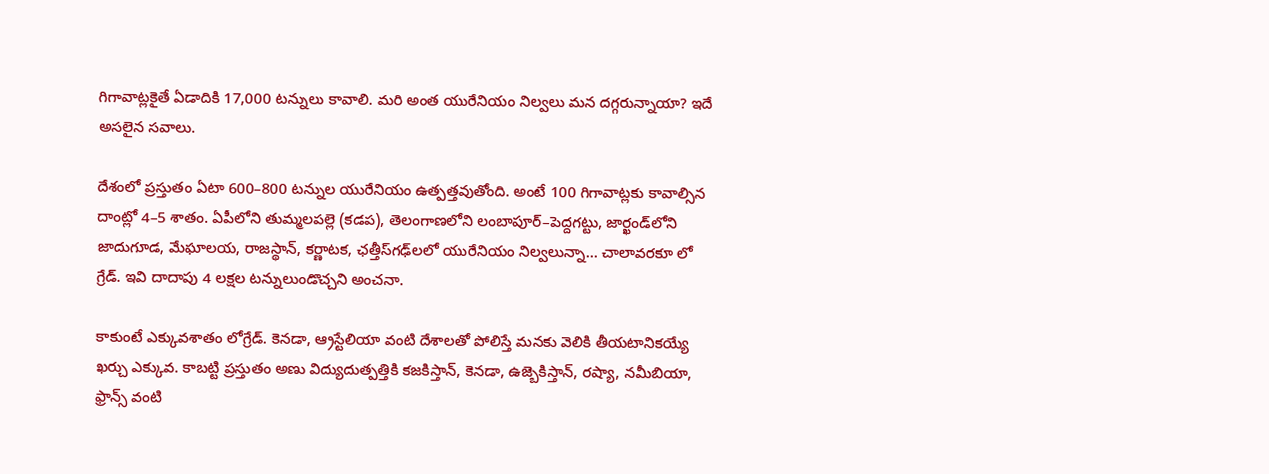గిగావాట్లకైతే ఏడాదికి 17,000 టన్నులు కావాలి. మరి అంత యురేనియం నిల్వలు మన దగ్గరున్నాయా? ఇదే అసలైన సవాలు.

దేశంలో ప్రస్తుతం ఏటా 600–800 టన్నుల యురేనియం ఉత్పత్తవుతోంది. అంటే 100 గిగావాట్లకు కావాల్సిన దాంట్లో 4–5 శాతం. ఏపీలోని తుమ్మలపల్లె (కడప), తెలంగాణలోని లంబాపూర్‌–పెద్దగట్టు, జార్ఖండ్‌లోని జాదుగూడ, మేఘాలయ, రాజస్థాన్, కర్ణాటక, ఛత్తీస్‌గఢ్‌లలో యురేనియం నిల్వలున్నా... చాలావరకూ లో గ్రేడ్‌. ఇవి దాదాపు 4 లక్షల టన్నులుండొచ్చని అంచనా.

కాకుంటే ఎక్కువశాతం లోగ్రేడ్‌. కెనడా, ఆ్రస్టేలియా వంటి దేశాలతో పోలిస్తే మనకు వెలికి తీయటానికయ్యే ఖర్చు ఎక్కువ. కాబట్టి ప్రస్తుతం అణు విద్యుదుత్పత్తికి కజకిస్తాన్, కెనడా, ఉజ్బెకిస్తాన్, రష్యా, నమీబియా, ఫ్రాన్స్‌ వంటి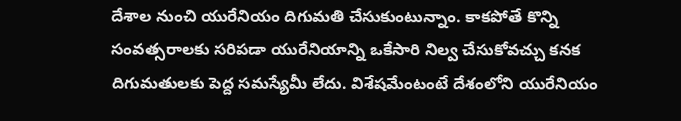దేశాల నుంచి యురేనియం దిగుమతి చేసుకుంటున్నాం. కాకపోతే కొన్ని సంవత్సరాలకు సరిపడా యురేనియాన్ని ఒకేసారి నిల్వ చేసుకోవచ్చు కనక దిగుమతులకు పెద్ద సమస్యేమీ లేదు. విశేషమేంటంటే దేశంలోని యురేనియం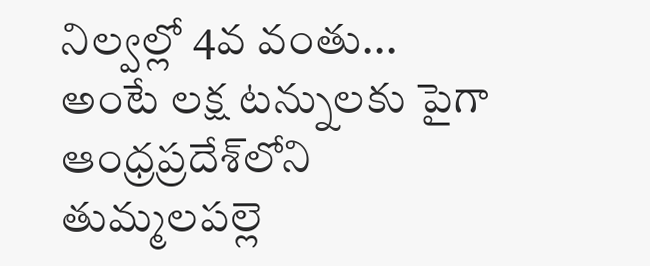నిల్వల్లో 4వ వంతు... అంటే లక్ష టన్నులకు పైగా ఆంధ్రప్రదేశ్‌లోని తుమ్మలపల్లె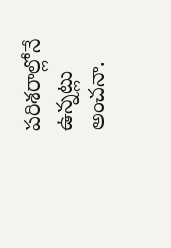పరిశరాల్లోనే ఉన్నట్లు అంచనా.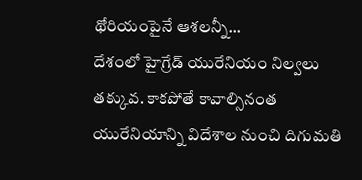థోరియంపైనే ఆశలన్నీ...
దేశంలో హైగ్రేడ్‌ యురేనియం నిల్వలు తక్కువ. కాకపోతే కావాల్సినంత యురేనియాన్ని విదేశాల నుంచి దిగుమతి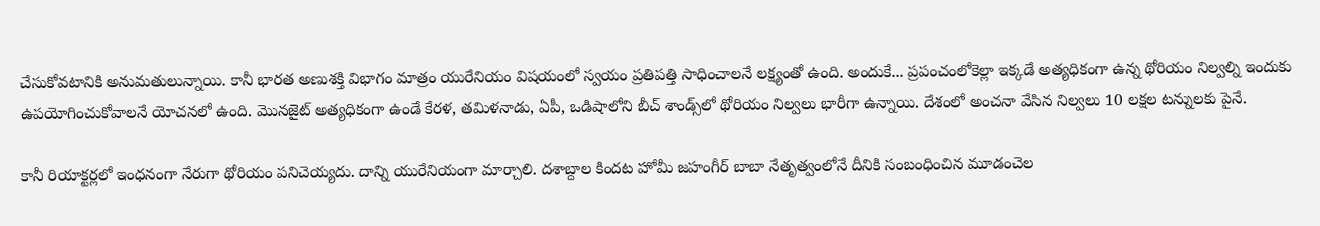చేసుకోవటానికి అనుమతులున్నాయి. కానీ భారత అణుశక్తి విభాగం మాత్రం యురేనియం విషయంలో స్వయం ప్రతిపత్తి సాధించాలనే లక్ష్యంతో ఉంది. అందుకే... ప్రపంచంలోకెల్లా ఇక్కడే అత్యధికంగా ఉన్న థోరియం నిల్వల్ని ఇందుకు ఉపయోగించుకోవాలనే యోచనలో ఉంది. మొనజైట్‌ అత్యధికంగా ఉండే కేరళ, తమిళనాడు, ఏపీ, ఒడిషాలోని బీచ్‌ శాండ్స్‌లో థోరియం నిల్వలు భారీగా ఉన్నాయి. దేశంలో అంచనా వేసిన నిల్వలు 10 లక్షల టన్నులకు పైనే.

కానీ రియాక్టర్లలో ఇంధనంగా నేరుగా థోరియం పనిచెయ్యదు. దాన్ని యురేనియంగా మార్చాలి. దశాబ్దాల కిందట హోమీ జహంగీర్‌ బాబా నేతృత్వంలోనే దీనికి సంబంధించిన మూడంచెల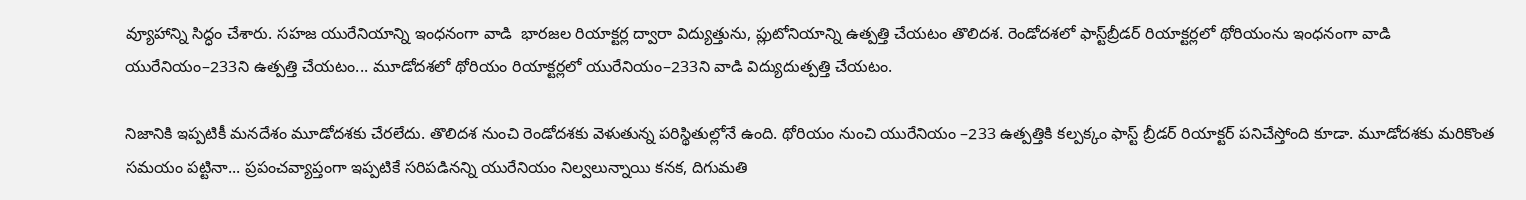వ్యూహాన్ని సిద్ధం చేశారు. సహజ యురేనియాన్ని ఇంధనంగా వాడి  భారజల రియాక్టర్ల ద్వారా విద్యుత్తును, ప్లుటోనియాన్ని ఉత్పత్తి చేయటం తొలిదశ. రెండోదశలో ఫాస్ట్‌బ్రీడర్‌ రియాక్టర్లలో థోరియంను ఇంధనంగా వాడి యురేనియం–233ని ఉత్పత్తి చేయటం... మూడోదశలో థోరియం రియాక్టర్లలో యురేనియం–233ని వాడి విద్యుదుత్పత్తి చేయటం.

నిజానికి ఇప్పటికీ మనదేశం మూడోదశకు చేరలేదు. తొలిదశ నుంచి రెండోదశకు వెళుతున్న పరిస్థితుల్లోనే ఉంది. థోరియం నుంచి యురేనియం –233 ఉత్పత్తికి కల్పక్కం ఫాస్ట్‌ బ్రీడర్‌ రియాక్టర్‌ పనిచేస్తోంది కూడా. మూడోదశకు మరికొంత సమయం పట్టినా... ప్రపంచవ్యాప్తంగా ఇప్పటికే సరిపడినన్ని యురేనియం నిల్వలున్నాయి కనక, దిగుమతి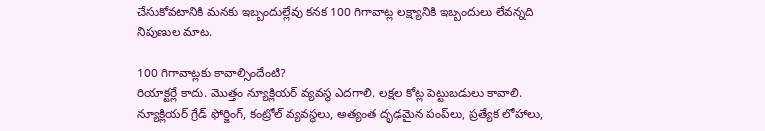చేసుకోవటానికి మనకు ఇబ్బందుల్లేవు కనక 100 గిగావాట్ల లక్ష్యానికి ఇబ్బందులు లేవన్నది నిపుణుల మాట.

100 గిగావాట్లకు కావాల్సిందేంటి?
రియాక్టర్లే కాదు. మొత్తం న్యూక్లియర్‌ వ్యవస్థ ఎదగాలి. లక్షల కోట్ల పెట్టుబడులు కావాలి. న్యూక్లియర్‌ గ్రేడ్‌ ఫోర్జింగ్, కంట్రోల్‌ వ్యవస్థలు, అత్యంత దృఢమైన పంప్‌లు, ప్రత్యేక లోహాలు,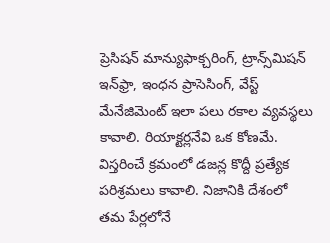ప్రెసిషన్‌ మాన్యుఫాక్చరింగ్, ట్రాన్స్‌మిషన్‌ ఇన్‌ఫ్రా, ఇంధన ప్రాసెసింగ్, వేస్ట్‌ మేనేజిమెంట్‌ ఇలా పలు రకాల వ్యవస్థలు కావాలి. రియాక్టర్లనేవి ఒక కోణమే. విస్తరించే క్రమంలో డజన్ల కొద్దీ ప్రత్యేక పరిశ్రమలు కావాలి. నిజానికి దేశంలో తమ పేర్లలోనే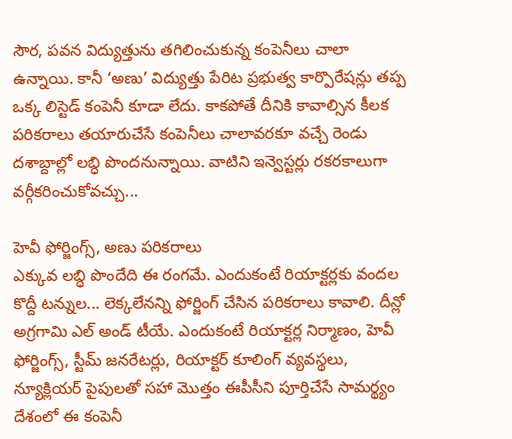సౌర, పవన విద్యుత్తును తగిలించుకున్న కంపెనీలు చాలా ఉన్నాయి. కానీ ‘అణు’ విద్యుత్తు పేరిట ప్రభుత్వ కార్పొరేషన్లు తప్ప ఒక్క లిస్టెడ్‌ కంపెనీ కూడా లేదు. కాకపోతే దీనికి కావాల్సిన కీలక పరికరాలు తయారుచేసే కంపెనీలు చాలావరకూ వచ్చే రెండు దశాబ్దాల్లో లబ్ధి పొందనున్నాయి. వాటిని ఇన్వెస్టర్లు రకరకాలుగా వర్గీకరించుకోవచ్చు...

హెవీ ఫోర్జింగ్స్, అణు పరికరాలు
ఎక్కువ లబ్ధి పొందేది ఈ రంగమే. ఎందుకంటే రియాక్టర్లకు వందల కొద్దీ టన్నుల... లెక్కలేనన్ని ఫోర్జింగ్‌ చేసిన పరికరాలు కావాలి. దీన్లో అగ్రగామి ఎల్‌ అండ్‌ టీయే. ఎందుకంటే రియాక్టర్ల నిర్మాణం, హెవీ ఫోర్జింగ్స్, స్టీమ్‌ జనరేటర్లు, రియాక్టర్‌ కూలింగ్‌ వ్యవస్థలు, న్యూక్లియర్‌ పైపులతో సహా మొత్తం ఈపీసీని పూర్తిచేసే సామర్థ్యం దేశంలో ఈ కంపెనీ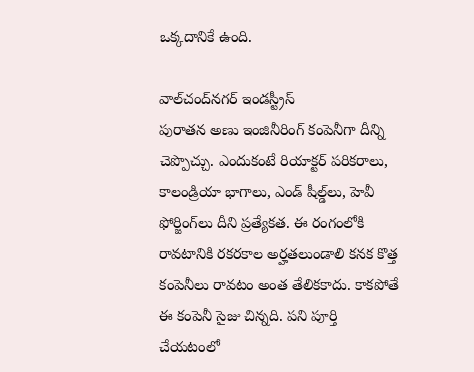ఒక్కదానికే ఉంది.

వాల్‌చంద్‌నగర్‌ ఇండస్ట్రీస్‌
పురాతన అణు ఇంజినీరింగ్‌ కంపెనీగా దీన్ని చెప్పొచ్చు. ఎందుకంటే రియాక్టర్‌ పరికరాలు, కాలండ్రియా భాగాలు, ఎండ్‌ షీల్డ్‌లు, హెవీ ఫోర్జింగ్‌లు దీని ప్రత్యేకత. ఈ రంగంలోకి రావటానికి రకరకాల అర్హతలుండాలి కనక కొత్త కంపెనీలు రావటం అంత తేలికకాదు. కాకపోతే ఈ కంపెనీ సైజు చిన్నది. పని పూర్తి చేయటంలో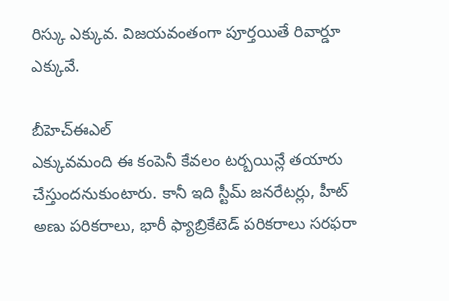రిస్కు ఎక్కువ. విజయవంతంగా పూర్తయితే రివార్డూ ఎక్కువే.

బీహెచ్‌ఈఎల్‌
ఎక్కువమంది ఈ కంపెనీ కేవలం టర్బయిన్లే తయారు చేస్తుందనుకుంటారు. కానీ ఇది స్టీమ్‌ జనరేటర్లు, హీట్‌ అణు పరికరాలు, భారీ ఫ్యాబ్రికేటెడ్‌ పరికరాలు సరఫరా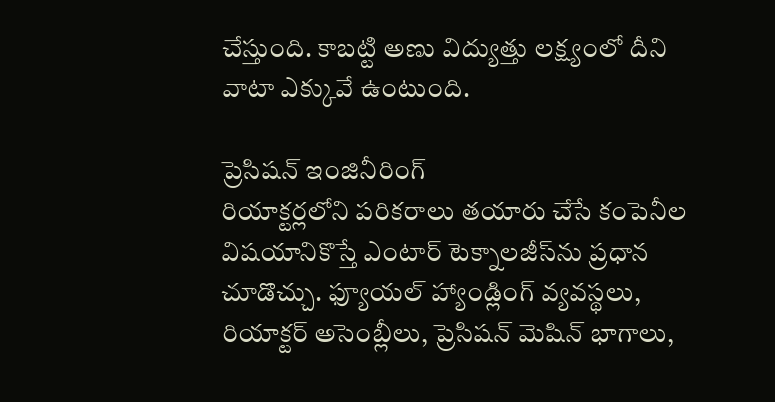చేస్తుంది. కాబట్టి అణు విద్యుత్తు లక్ష్యంలో దీని వాటా ఎక్కువే ఉంటుంది.

ప్రెసిషన్‌ ఇంజినీరింగ్‌
రియాక్టర్లలోని పరికరాలు తయారు చేసే కంపెనీల విషయానికొస్తే ఎంటార్‌ టెక్నాలజీస్‌ను ప్రధాన చూడొచ్చు. ఫ్యూయల్‌ హ్యాండ్లింగ్‌ వ్యవస్థలు, రియాక్టర్‌ అసెంబ్లీలు, ప్రెసిషన్‌ మెషిన్‌ భాగాలు,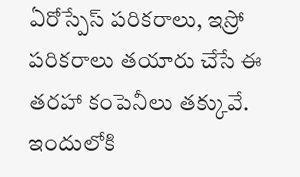ఏరోస్పేస్‌ పరికరాలు, ఇస్రో పరికరాలు తయారు చేసే ఈ తరహా కంపెనీలు తక్కువే. ఇందులోకి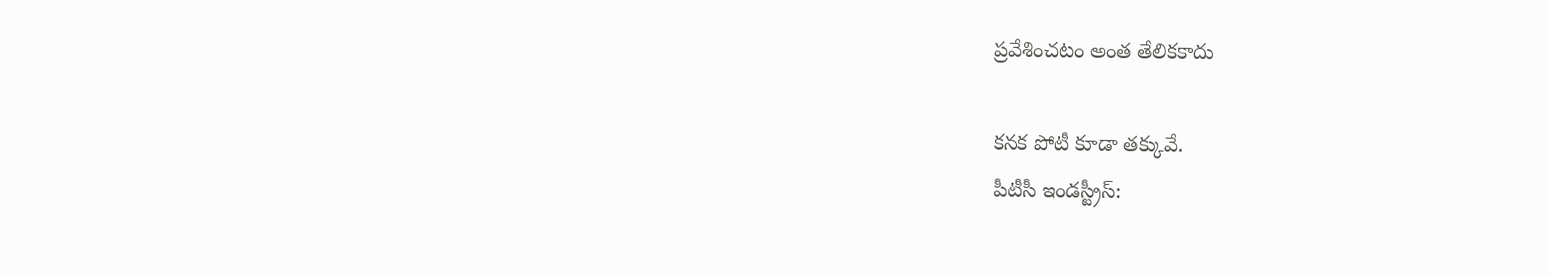ప్రవేశించటం అంత తేలికకాదు

కనక పోటీ కూడా తక్కువే.
పీటీసీ ఇండస్ట్రీస్‌: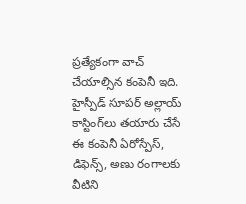ప్రత్యేకంగా వాచ్‌ చేయాల్సిన కంపెనీ ఇది. హైస్పీడ్‌ సూపర్‌ అల్లాయ్‌ కాస్టింగ్‌లు తయారు చేసే ఈ కంపెనీ ఏరోస్పేస్, డిఫెన్స్, అణు రంగాలకు వీటిని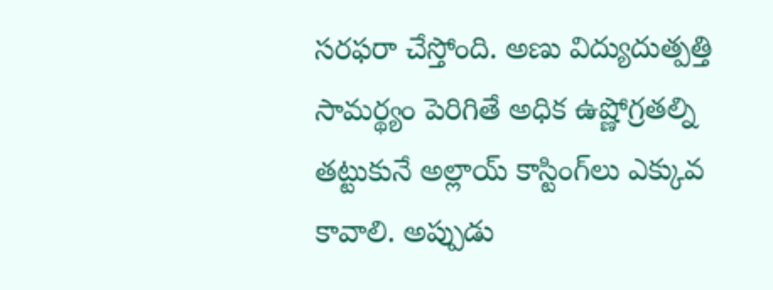సరఫరా చేస్తోంది. అణు విద్యుదుత్పత్తి సామర్థ్యం పెరిగితే అధిక ఉష్ణోగ్రతల్ని తట్టుకునే అల్లాయ్‌ కాస్టింగ్‌లు ఎక్కువ కావాలి. అప్పుడు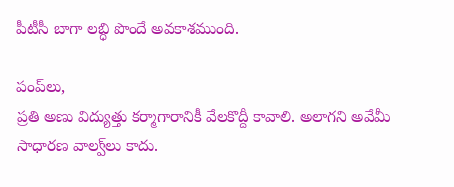పీటీసీ బాగా లబ్ధి పొందే అవకాశముంది.

పంప్‌లు,
ప్రతి అణు విద్యుత్తు కర్మాగారానికీ వేలకొద్దీ కావాలి. అలాగని అవేమీ సాధారణ వాల్వ్‌లు కాదు.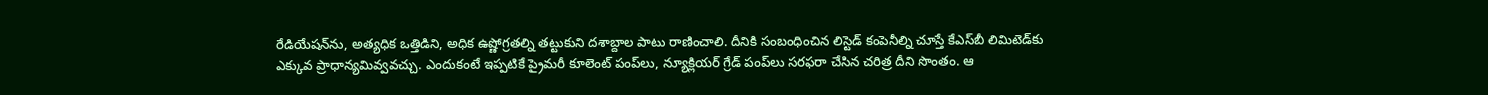రేడియేషన్‌ను, అత్యధిక ఒత్తిడిని, అధిక ఉష్ణోగ్రతల్ని తట్టుకుని దశాబ్దాల పాటు రాణించాలి. దీనికి సంబంధించిన లిస్టెడ్‌ కంపెనీల్ని చూస్తే కేఎస్‌బీ లిమిటెడ్‌కు ఎక్కువ ప్రాధాన్యమివ్వవచ్చు. ఎందుకంటే ఇప్పటికే ప్రైమరీ కూలెంట్‌ పంప్‌లు, న్యూక్లియర్‌ గ్రేడ్‌ పంప్‌లు సరఫరా చేసిన చరిత్ర దీని సొంతం. ఆ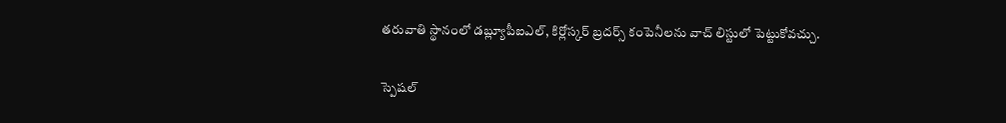తరువాతి స్థానంలో డబ్ల్యూపీఐఎల్, కిర్లోస్కర్‌ బ్రదర్స్‌ కంపెనీలను వాచ్‌ లిస్టులో పెట్టుకోవచ్చు.

స్పెషల్‌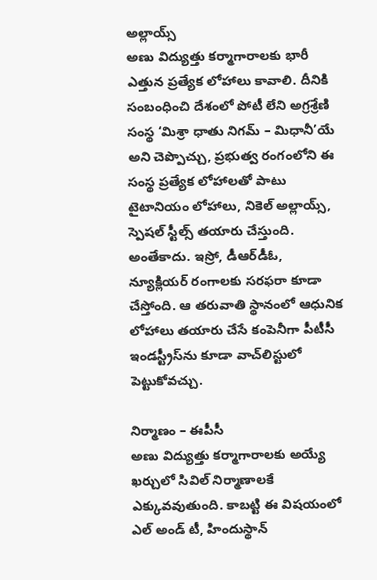అల్లాయ్స్‌
అణు విద్యుత్తు కర్మాగారాలకు భారీ ఎత్తున ప్రత్యేక లోహాలు కావాలి. దీనికి సంబంధించి దేశంలో పోటీ లేని అగ్రశ్రేణి సంస్థ ‘మిశ్రా ధాతు నిగమ్‌ – మిధానీ’యే అని చెప్పొచ్చు, ప్రభుత్వ రంగంలోని ఈ సంస్థ ప్రత్యేక లోహాలతో పాటు టైటానియం లోహాలు, నికెల్‌ అల్లాయ్స్, స్పెషల్‌ స్టీల్స్‌ తయారు చేస్తుంది. అంతేకాదు. ఇస్రో, డీఆర్‌డీఓ, న్యూక్లియర్‌ రంగాలకు సరఫరా కూడా చేస్తోంది. ఆ తరువాతి స్థానంలో ఆధునిక లోహాలు తయారు చేసే కంపెనీగా పీటీసీ ఇండస్ట్రీస్‌ను కూడా వాచ్‌లిస్టులో పెట్టుకోవచ్చు.

నిర్మాణం – ఈపీసీ
అణు విద్యుత్తు కర్మాగారాలకు అయ్యే ఖర్చులో సివిల్‌ నిర్మాణాలకే ఎక్కువవుతుంది. కాబట్టి ఈ విషయంలో ఎల్‌ అండ్‌ టీ, హిందుస్థాన్‌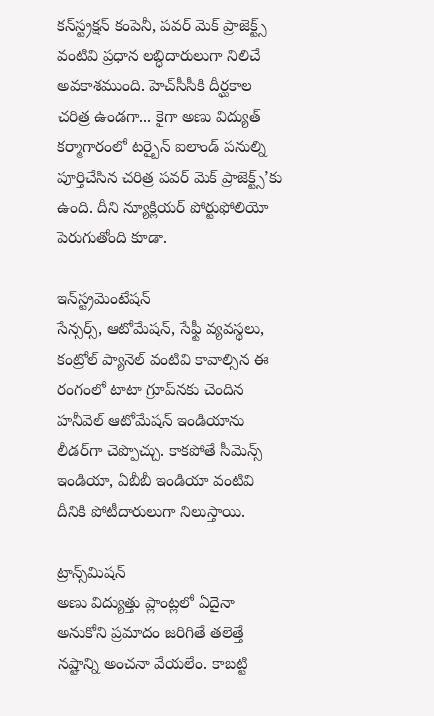కన్‌స్ట్రక్షన్‌ కంపెనీ, పవర్‌ మెక్‌ ప్రాజెక్ట్స్‌ వంటివి ప్రధాన లబ్ధిదారులుగా నిలిచే అవకాశముంది. హెచ్‌సీసీకి దీర్ఘకాల చరిత్ర ఉండగా... కైగా అణు విద్యుత్‌ కర్మాగారంలో టర్బైన్‌ ఐలాండ్‌ పనుల్ని పూర్తిచేసిన చరిత్ర పవర్‌ మెక్‌ ప్రాజెక్ట్స్‌’కు ఉంది. దీని న్యూక్లియర్‌ పోర్టుఫోలియో పెరుగుతోంది కూడా.

ఇన్‌స్ట్రమెంటేషన్‌
సేన్సర్స్, ఆటోమేషన్, సేఫ్టీ వ్యవస్థలు, కంట్రోల్‌ ప్యానెల్‌ వంటివి కావాల్సిన ఈ రంగంలో టాటా గ్రూప్‌నకు చెందిన హనీవెల్‌ ఆటోమేషన్‌ ఇండియాను లీడర్‌గా చెప్పొచ్చు. కాకపోతే సీమెన్స్‌ ఇండియా, ఏబీబీ ఇండియా వంటివి దీనికి పోటీదారులుగా నిలుస్తాయి.

ట్రాన్స్‌మిషన్‌
అణు విద్యుత్తు ప్లాంట్లలో ఏదైనా అనుకోని ప్రమాదం జరిగితే తలెత్తే నష్టాన్ని అంచనా వేయలేం. కాబట్టి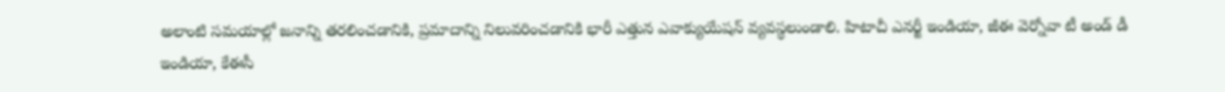అలాంటి సమయాల్లో జనాన్ని తరలించడానికి, ప్రమాదాన్ని నిలువరించడానికి భారీ ఎత్తున ఎవాక్యుయేషన్‌ వ్యవస్థలుండాలి. హిటాచీ ఎనర్జీ ఇండియా, జీఈ వెర్నోవా టీ అండ్‌ డీ ఇండియా, కేఈసీ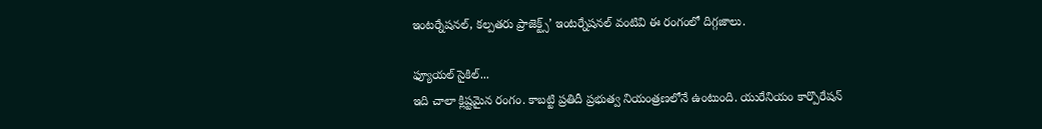ఇంటర్నేషనల్, కల్పతరు ప్రాజెక్ట్స్‌’ ఇంటర్నేషనల్‌ వంటివి ఈ రంగంలో దిగ్గజాలు.

ఫ్యూయల్‌ సైకిల్‌...
ఇది చాలా క్లిష్టమైన రంగం. కాబట్టి ప్రతిదీ ప్రభుత్వ నియంత్రణలోనే ఉంటుంది. యురేనియం కార్పొరేషన్‌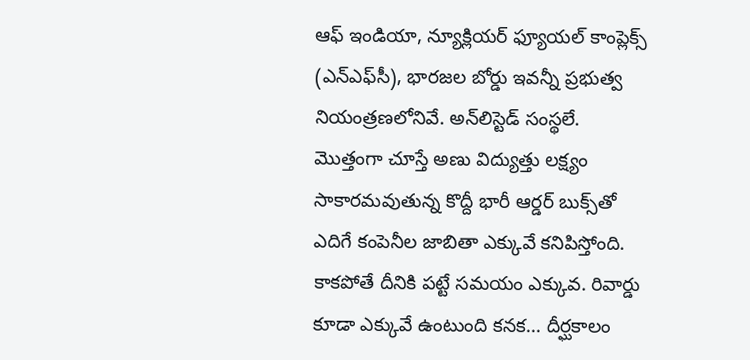ఆఫ్‌ ఇండియా, న్యూక్లియర్‌ ఫ్యూయల్‌ కాంప్లెక్స్‌ (ఎన్‌ఎఫ్‌సీ), భారజల బోర్డు ఇవన్నీ ప్రభుత్వ నియంత్రణలోనివే. అన్‌లిస్టెడ్‌ సంస్థలే.  మొత్తంగా చూస్తే అణు విద్యుత్తు లక్ష్యం సాకారమవుతున్న కొద్దీ భారీ ఆర్డర్‌ బుక్స్‌తో ఎదిగే కంపెనీల జాబితా ఎక్కువే కనిపిస్తోంది. కాకపోతే దీనికి పట్టే సమయం ఎక్కువ. రివార్డు కూడా ఎక్కువే ఉంటుంది కనక... దీర్ఘకాలం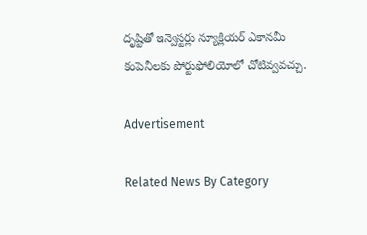దృష్టితో ఇన్వెస్టర్లు న్యూక్లియర్‌ ఎకానమీ కంపెనీలకు పోర్టుఫోలియోలో చోటివ్వవచ్చు.

Advertisement

Related News By Category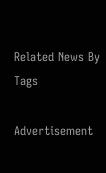Related News By Tags

Advertisement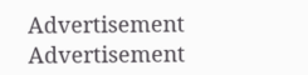Advertisement
Advertisement